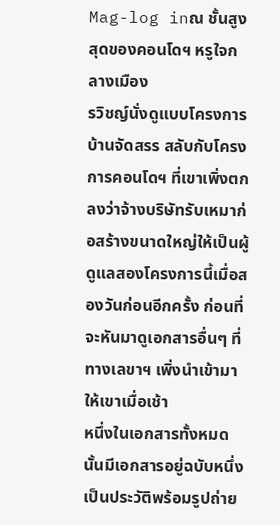Mag-log inณ ชั้นสูงสุดของคอนโดฯ หรูใจกลางเมือง
รวิชญ์นั่งดูแบบโครงการบ้านจัดสรร สลับกับโครงการคอนโดฯ ที่เขาเพิ่งตกลงว่าจ้างบริษัทรับเหมาก่อสร้างขนาดใหญ่ให้เป็นผู้ดูแลสองโครงการนี้เมื่อสองวันก่อนอีกครั้ง ก่อนที่จะหันมาดูเอกสารอื่นๆ ที่ทางเลขาฯ เพิ่งนำเข้ามาให้เขาเมื่อเช้า
หนึ่งในเอกสารทั้งหมดนั้นมีเอกสารอยู่ฉบับหนึ่ง เป็นประวัติพร้อมรูปถ่าย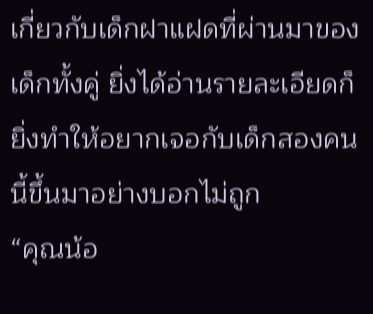เกี่ยวกับเด็กฝาแฝดที่ผ่านมาของเด็กทั้งคู่ ยิ่งได้อ่านรายละเอียดก็ยิ่งทำให้อยากเจอกับเด็กสองคนนี้ขึ้นมาอย่างบอกไม่ถูก
“คุณน้อ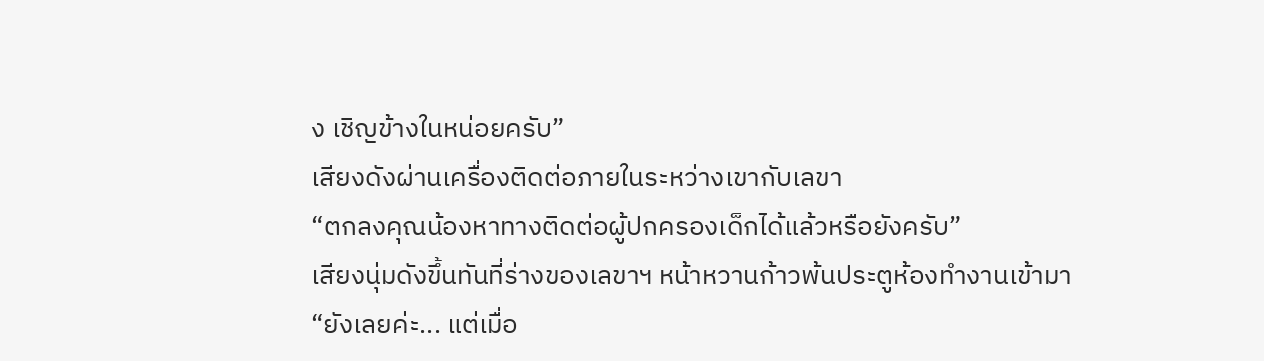ง เชิญข้างในหน่อยครับ”
เสียงดังผ่านเครื่องติดต่อภายในระหว่างเขากับเลขา
“ตกลงคุณน้องหาทางติดต่อผู้ปกครองเด็กได้แล้วหรือยังครับ”
เสียงนุ่มดังขึ้นทันที่ร่างของเลขาฯ หน้าหวานก้าวพ้นประตูห้องทำงานเข้ามา
“ยังเลยค่ะ... แต่เมื่อ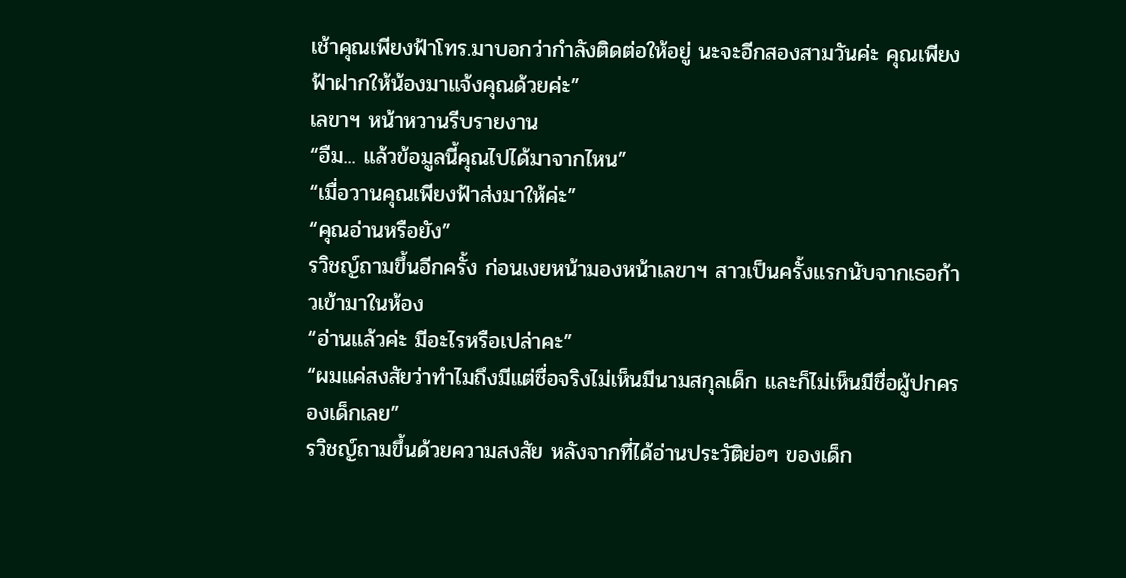เช้าคุณเพียงฟ้าโทร.มาบอกว่ากำลังติดต่อให้อยู่ นะจะอีกสองสามวันค่ะ คุณเพียงฟ้าฝากให้น้องมาแจ้งคุณด้วยค่ะ”
เลขาฯ หน้าหวานรีบรายงาน
“อืม... แล้วข้อมูลนี้คุณไปได้มาจากไหน”
“เมื่อวานคุณเพียงฟ้าส่งมาให้ค่ะ”
“คุณอ่านหรือยัง”
รวิชญ์ถามขึ้นอีกครั้ง ก่อนเงยหน้ามองหน้าเลขาฯ สาวเป็นครั้งแรกนับจากเธอก้าวเข้ามาในห้อง
“อ่านแล้วค่ะ มีอะไรหรือเปล่าคะ”
“ผมแค่สงสัยว่าทำไมถึงมีแต่ชื่อจริงไม่เห็นมีนามสกุลเด็ก และก็ไม่เห็นมีชื่อผู้ปกครองเด็กเลย”
รวิชญ์ถามขึ้นด้วยความสงสัย หลังจากที่ได้อ่านประวัติย่อๆ ของเด็ก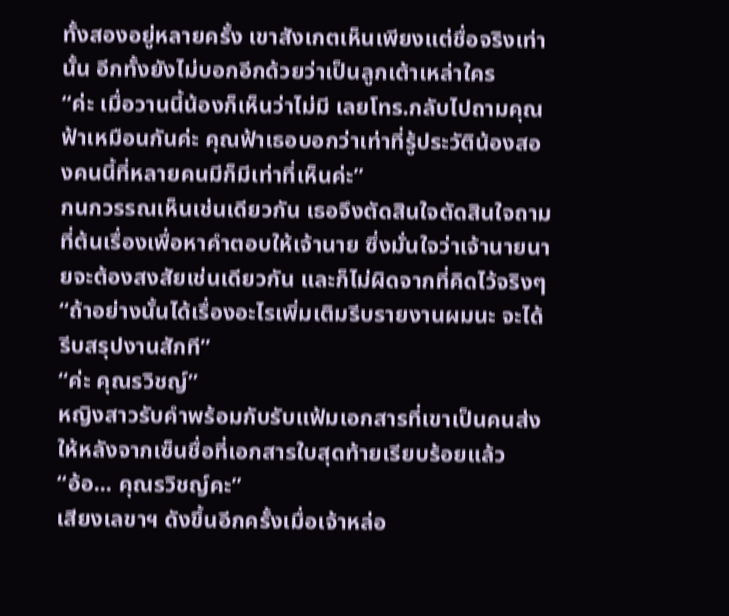ทั้งสองอยู่หลายครั้ง เขาสังเกตเห็นเพียงแต่ชื่อจริงเท่านั้น อีกทั้งยังไม่บอกอีกด้วยว่าเป็นลูกเต้าเหล่าใคร
“ค่ะ เมื่อวานนี้น้องก็เห็นว่าไม่มี เลยโทร.กลับไปถามคุณฟ้าเหมือนกันค่ะ คุณฟ้าเธอบอกว่าเท่าที่รู้ประวัติน้องสองคนนี้ที่หลายคนมีก็มีเท่าที่เห็นค่ะ”
กนกวรรณเห็นเช่นเดียวกัน เธอจึงตัดสินใจตัดสินใจถามที่ต้นเรื่องเพื่อหาคำตอบให้เจ้านาย ซึ่งมั่นใจว่าเจ้านายนายจะต้องสงสัยเช่นเดียวกัน และก็ไม่ผิดจากที่คิดไว้จริงๆ
“ถ้าอย่างนั้นได้เรื่องอะไรเพิ่มเติมรีบรายงานผมนะ จะได้รีบสรุปงานสักที”
“ค่ะ คุณรวิชญ์”
หญิงสาวรับคำพร้อมกับรับแฟ้มเอกสารที่เขาเป็นคนส่งให้หลังจากเซ็นชื่อที่เอกสารใบสุดท้ายเรียบร้อยแล้ว
“อ้อ... คุณรวิชญ์คะ”
เสียงเลขาฯ ดังขึ้นอีกครั้งเมื่อเจ้าหล่อ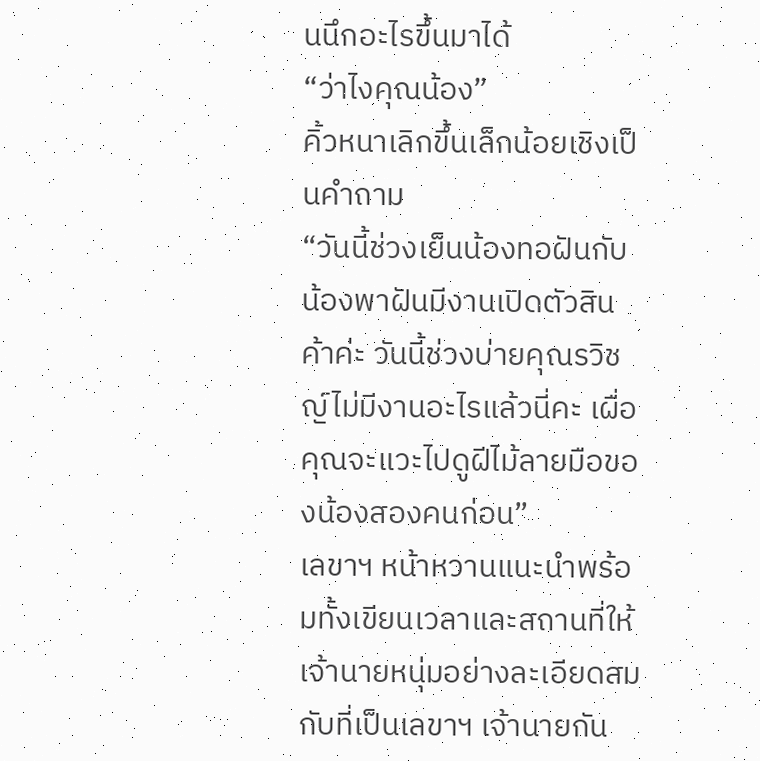นนึกอะไรขึ้นมาได้
“ว่าไงคุณน้อง”
คิ้วหนาเลิกขึ้นเล็กน้อยเชิงเป็นคำถาม
“วันนี้ช่วงเย็นน้องทอฝันกับน้องพาฝันมีงานเปิดตัวสินค้าค่ะ วันนี้ช่วงบ่ายคุณรวิชญ์ไม่มีงานอะไรแล้วนี่คะ เผื่อคุณจะแวะไปดูฝีไม้ลายมือของน้องสองคนก่อน”
เลขาฯ หน้าหวานแนะนำพร้อมทั้งเขียนเวลาและสถานที่ให้เจ้านายหนุ่มอย่างละเอียดสมกับที่เป็นเลขาฯ เจ้านายกัน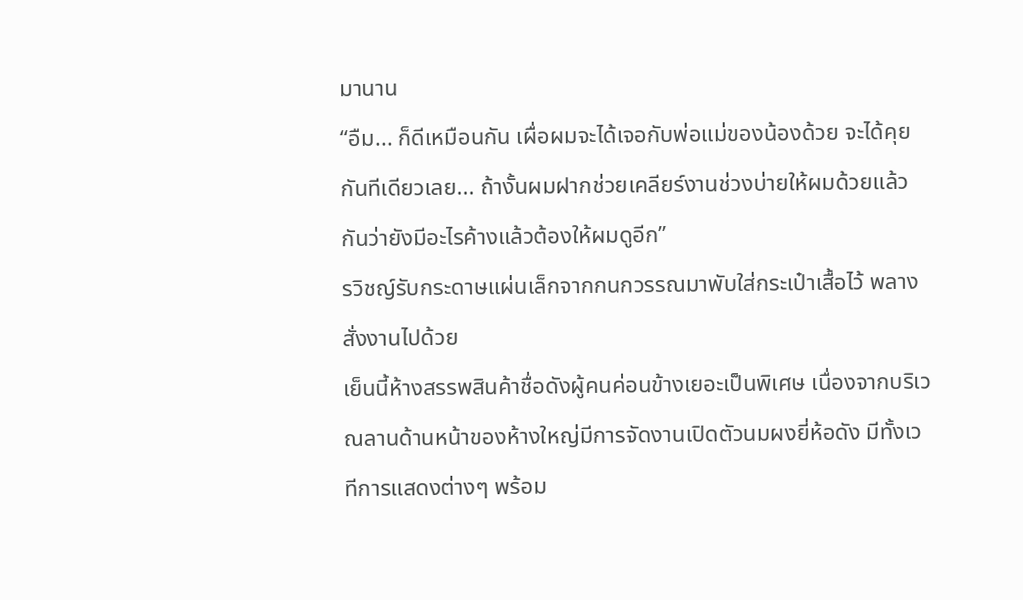มานาน
“อืม... ก็ดีเหมือนกัน เผื่อผมจะได้เจอกับพ่อแม่ของน้องด้วย จะได้คุยกันทีเดียวเลย... ถ้างั้นผมฝากช่วยเคลียร์งานช่วงบ่ายให้ผมด้วยแล้วกันว่ายังมีอะไรค้างแล้วต้องให้ผมดูอีก”
รวิชญ์รับกระดาษแผ่นเล็กจากกนกวรรณมาพับใส่กระเป๋าเสื้อไว้ พลางสั่งงานไปด้วย
เย็นนี้ห้างสรรพสินค้าชื่อดังผู้คนค่อนข้างเยอะเป็นพิเศษ เนื่องจากบริเวณลานด้านหน้าของห้างใหญ่มีการจัดงานเปิดตัวนมผงยี่ห้อดัง มีทั้งเวทีการแสดงต่างๆ พร้อม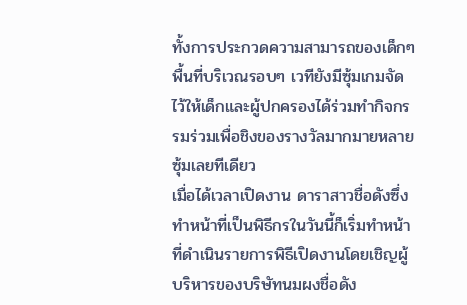ทั้งการประกวดความสามารถของเด็กๆ พื้นที่บริเวณรอบๆ เวทียังมีซุ้มเกมจัดไว้ให้เด็กและผู้ปกครองได้ร่วมทำกิจกรรมร่วมเพื่อชิงของรางวัลมากมายหลายซุ้มเลยทีเดียว
เมื่อได้เวลาเปิดงาน ดาราสาวชื่อดังซึ่งทำหน้าที่เป็นพิธีกรในวันนี้ก็เริ่มทำหน้าที่ดำเนินรายการพิธีเปิดงานโดยเชิญผู้บริหารของบริษัทนมผงชื่อดัง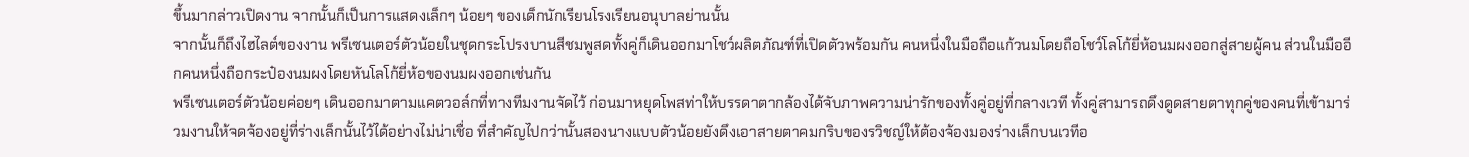ขึ้นมากล่าวเปิดงาน จากนั้นก็เป็นการแสดงเล็กๆ น้อยๆ ของเด็กนักเรียนโรงเรียนอนุบาลย่านนั้น
จากนั้นก็ถึงไฮไลต์ของงาน พรีเซนเตอร์ตัวน้อยในชุดกระโปรงบานสีชมพูสดทั้งคู่ก็เดินออกมาโชว์ผลิตภัณฑ์ที่เปิดตัวพร้อมกัน คนหนึ่งในมือถือแก้วนมโดยถือโชว์โลโก้ยี่ห้อนมผงออกสู่สายผู้คน ส่วนในมืออีกคนหนึ่งถือกระป๋องนมผงโดยหันโลโก้ยี่ห้อของนมผงออกเช่นกัน
พรีเซนเตอร์ตัวน้อยค่อยๆ เดินออกมาตามแคตวอล์กที่ทางทีมงานจัดไว้ ก่อนมาหยุดโพสท่าให้บรรดาตากล้องได้จับภาพความน่ารักของทั้งคู่อยู่ที่กลางเวที ทั้งคู่สามารถดึงดูดสายตาทุกคู่ของคนที่เข้ามาร่วมงานให้จดจ้องอยู่ที่ร่างเล็กนั้นไว้ได้อย่างไม่น่าเชื่อ ที่สำคัญไปกว่านั้นสองนางแบบตัวน้อยยังดึงเอาสายตาคมกริบของรวิชญ์ให้ต้องจ้องมองร่างเล็กบนเวทีอ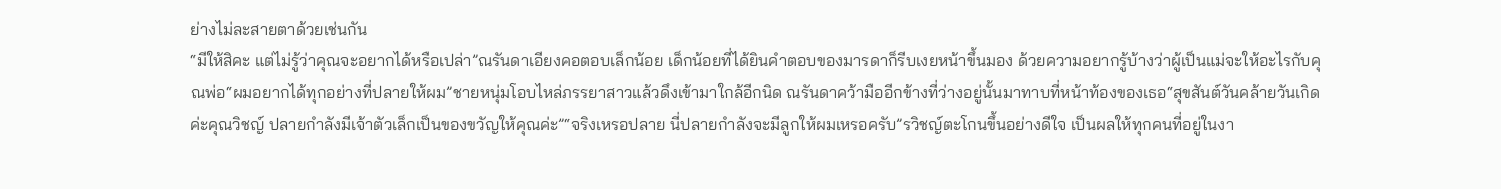ย่างไม่ละสายตาด้วยเช่นกัน
“มีให้สิคะ แต่ไม่รู้ว่าคุณจะอยากได้หรือเปล่า”ณรันดาเอียงคอตอบเล็กน้อย เด็กน้อยที่ได้ยินคำตอบของมารดาก็รีบเงยหน้าขึ้นมอง ด้วยความอยากรู้บ้างว่าผู้เป็นแม่จะให้อะไรกับคุณพ่อ“ผมอยากได้ทุกอย่างที่ปลายให้ผม”ชายหนุ่มโอบไหล่ภรรยาสาวแล้วดึงเข้ามาใกล้อีกนิด ณรันดาคว้ามืออีกข้างที่ว่างอยู่นั้นมาทาบที่หน้าท้องของเธอ“สุขสันต์วันคล้ายวันเกิดค่ะคุณวิชญ์ ปลายกำลังมีเจ้าตัวเล็กเป็นของขวัญให้คุณค่ะ”“จริงเหรอปลาย นี่ปลายกำลังจะมีลูกให้ผมเหรอครับ”รวิชญ์ตะโกนขึ้นอย่างดีใจ เป็นผลให้ทุกคนที่อยู่ในงา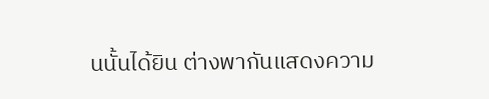นนั้นได้ยิน ต่างพากันแสดงความ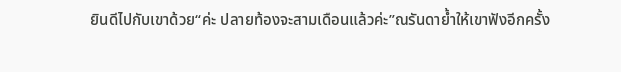ยินดีไปกับเขาด้วย“ค่ะ ปลายท้องจะสามเดือนแล้วค่ะ”ณรันดาย้ำให้เขาฟังอีกครั้ง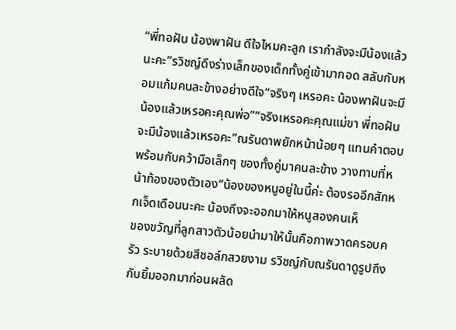“พี่ทอฝัน น้องพาฝัน ดีใจไหมคะลูก เรากำลังจะมีน้องแล้วนะคะ”รวิชญ์ดึงร่างเล็กของเด็กทั้งคู่เข้ามากอด สลับกับหอมแก้มคนละข้างอย่างดีใจ“จริงๆ เหรอคะ น้องพาฝันจะมีน้องแล้วเหรอคะคุณพ่อ”“จริงเหรอคะคุณแม่ขา พี่ทอฝันจะมีน้องแล้วเหรอคะ”ณรันดาพยักหน้าน้อยๆ แทนคำตอบ พร้อมกับคว้ามือเล็กๆ ของทั้งคู่มาคนละข้าง วางทาบที่หน้าท้องของตัวเอง“น้องของหนูอยู่ในนี้ค่ะ ต้องรออีกสักหกเจ็ดเดือนนะคะ น้องถึงจะออกมาให้หนูสองคนเห็
ของขวัญที่ลูกสาวตัวน้อยนำมาให้นั้นคือภาพวาดครอบครัว ระบายด้วยสีชอล์กสวยงาม รวิชญ์กับณรันดาดูรูปถึงกับยิ้มออกมาก่อนผลัด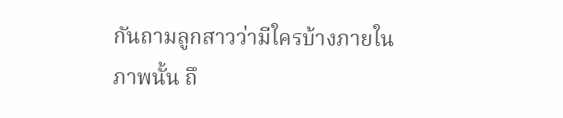กันถามลูกสาวว่ามีใครบ้างภายในภาพนั้น ถึ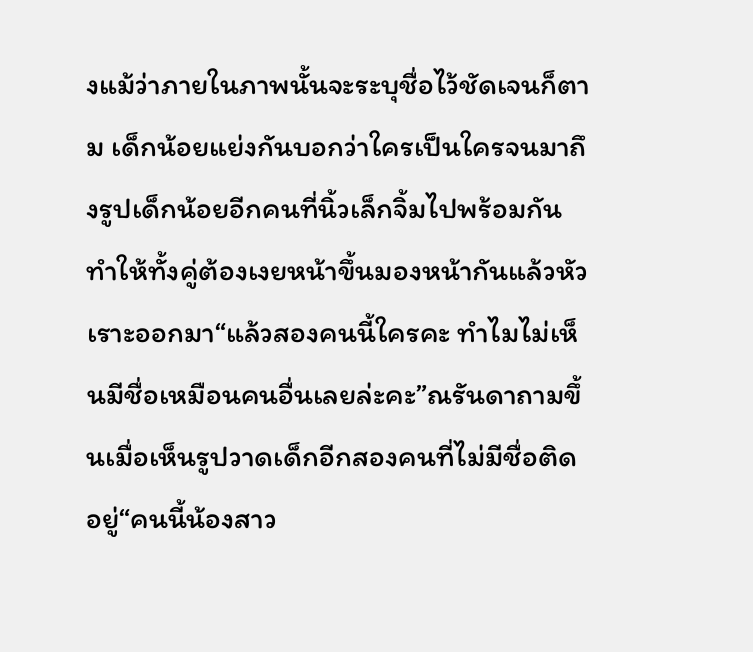งแม้ว่าภายในภาพนั้นจะระบุชื่อไว้ชัดเจนก็ตาม เด็กน้อยแย่งกันบอกว่าใครเป็นใครจนมาถึงรูปเด็กน้อยอีกคนที่นิ้วเล็กจิ้มไปพร้อมกันทำให้ทั้งคู่ต้องเงยหน้าขึ้นมองหน้ากันแล้วหัวเราะออกมา“แล้วสองคนนี้ใครคะ ทำไมไม่เห็นมีชื่อเหมือนคนอื่นเลยล่ะคะ”ณรันดาถามขึ้นเมื่อเห็นรูปวาดเด็กอีกสองคนที่ไม่มีชื่อติดอยู่“คนนี้น้องสาว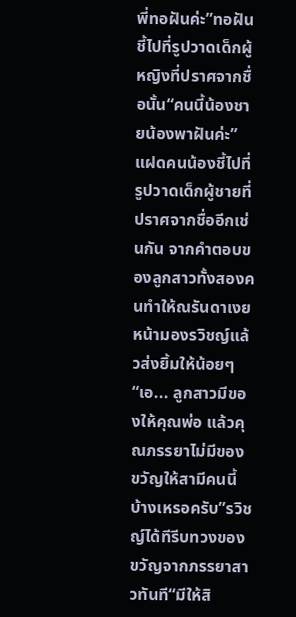พี่ทอฝันค่ะ”ทอฝันชี้ไปที่รูปวาดเด็กผู้หญิงที่ปราศจากชื่อนั้น“คนนี้น้องชายน้องพาฝันค่ะ”แฝดคนน้องชี้ไปที่รูปวาดเด็กผู้ชายที่ปราศจากชื่ออีกเช่นกัน จากคำตอบของลูกสาวทั้งสองคนทำให้ณรันดาเงยหน้ามองรวิชญ์แล้วส่งยิ้มให้น้อยๆ“เอ... ลูกสาวมีของให้คุณพ่อ แล้วคุณภรรยาไม่มีของขวัญให้สามีคนนี้บ้างเหรอครับ”รวิชญ์ได้ทีรีบทวงของขวัญจากภรรยาสาวทันที“มีให้สิ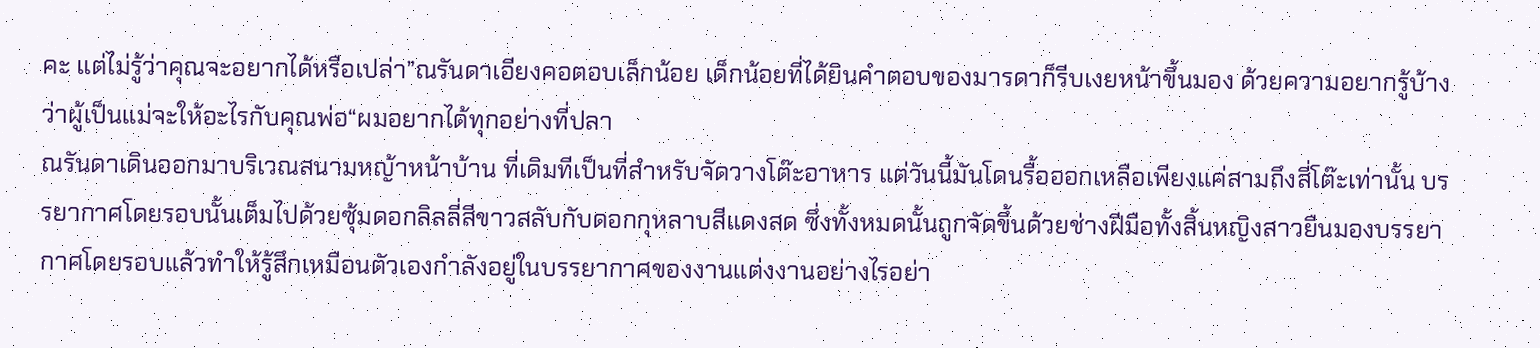คะ แต่ไม่รู้ว่าคุณจะอยากได้หรือเปล่า”ณรันดาเอียงคอตอบเล็กน้อย เด็กน้อยที่ได้ยินคำตอบของมารดาก็รีบเงยหน้าขึ้นมอง ด้วยความอยากรู้บ้างว่าผู้เป็นแม่จะให้อะไรกับคุณพ่อ“ผมอยากได้ทุกอย่างที่ปลา
ณรันดาเดินออกมาบริเวณสนามหญ้าหน้าบ้าน ที่เดิมทีเป็นที่สำหรับจัดวางโต๊ะอาหาร แต่วันนี้มันโดนรื้อออกเหลือเพียงแค่สามถึงสี่โต๊ะเท่านั้น บรรยากาศโดยรอบนั้นเต็มไปด้วยซุ้มดอกลิลลี่สีขาวสลับกับดอกกุหลาบสีแดงสด ซึ่งทั้งหมดนั้นถูกจัดขึ้นด้วยช่างฝีมือทั้งสิ้นหญิงสาวยืนมองบรรยากาศโดยรอบแล้วทำให้รู้สึกเหมือนตัวเองกำลังอยู่ในบรรยากาศของงานแต่งงานอย่างไรอย่า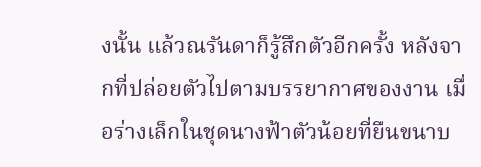งนั้น แล้วณรันดาก็รู้สึกตัวอีกครั้ง หลังจากที่ปล่อยตัวไปตามบรรยากาศของงาน เมื่อร่างเล็กในชุดนางฟ้าตัวน้อยที่ยืนขนาบ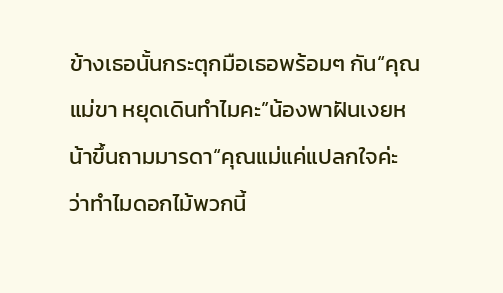ข้างเธอนั้นกระตุกมือเธอพร้อมๆ กัน“คุณแม่ขา หยุดเดินทำไมคะ”น้องพาฝันเงยหน้าขึ้นถามมารดา“คุณแม่แค่แปลกใจค่ะ ว่าทำไมดอกไม้พวกนี้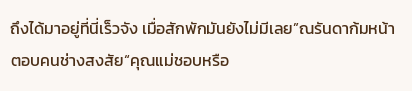ถึงได้มาอยู่ที่นี่เร็วจัง เมื่อสักพักมันยังไม่มีเลย”ณรันดาก้มหน้าตอบคนช่างสงสัย“คุณแม่ชอบหรือ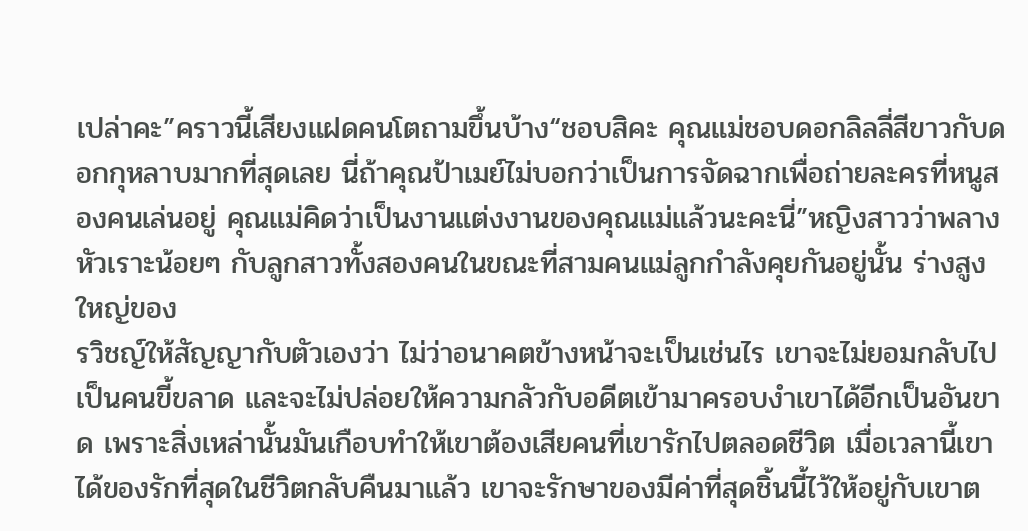เปล่าคะ”คราวนี้เสียงแฝดคนโตถามขึ้นบ้าง“ชอบสิคะ คุณแม่ชอบดอกลิลลี่สีขาวกับดอกกุหลาบมากที่สุดเลย นี่ถ้าคุณป้าเมย์ไม่บอกว่าเป็นการจัดฉากเพื่อถ่ายละครที่หนูสองคนเล่นอยู่ คุณแม่คิดว่าเป็นงานแต่งงานของคุณแม่แล้วนะคะนี่”หญิงสาวว่าพลางหัวเราะน้อยๆ กับลูกสาวทั้งสองคนในขณะที่สามคนแม่ลูกกำลังคุยกันอยู่นั้น ร่างสูงใหญ่ของ
รวิชญ์ให้สัญญากับตัวเองว่า ไม่ว่าอนาคตข้างหน้าจะเป็นเช่นไร เขาจะไม่ยอมกลับไปเป็นคนขี้ขลาด และจะไม่ปล่อยให้ความกลัวกับอดีตเข้ามาครอบงำเขาได้อีกเป็นอันขาด เพราะสิ่งเหล่านั้นมันเกือบทำให้เขาต้องเสียคนที่เขารักไปตลอดชีวิต เมื่อเวลานี้เขาได้ของรักที่สุดในชีวิตกลับคืนมาแล้ว เขาจะรักษาของมีค่าที่สุดชิ้นนี้ไว้ให้อยู่กับเขาต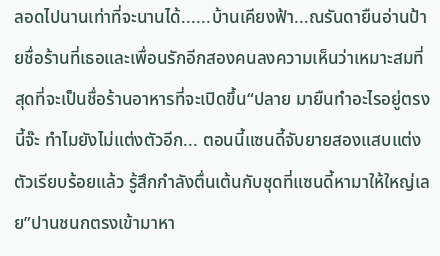ลอดไปนานเท่าที่จะนานได้......บ้านเคียงฟ้า...ณรันดายืนอ่านป้ายชื่อร้านที่เธอและเพื่อนรักอีกสองคนลงความเห็นว่าเหมาะสมที่สุดที่จะเป็นชื่อร้านอาหารที่จะเปิดขึ้น“ปลาย มายืนทำอะไรอยู่ตรงนี้จ๊ะ ทำไมยังไม่แต่งตัวอีก... ตอนนี้แซนดี้จับยายสองแสบแต่งตัวเรียบร้อยแล้ว รู้สึกกำลังตื่นเต้นกับชุดที่แซนดี้หามาให้ใหญ่เลย”ปานชนกตรงเข้ามาหา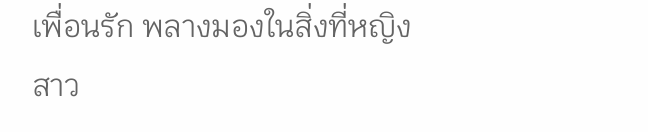เพื่อนรัก พลางมองในสิ่งที่หญิงสาว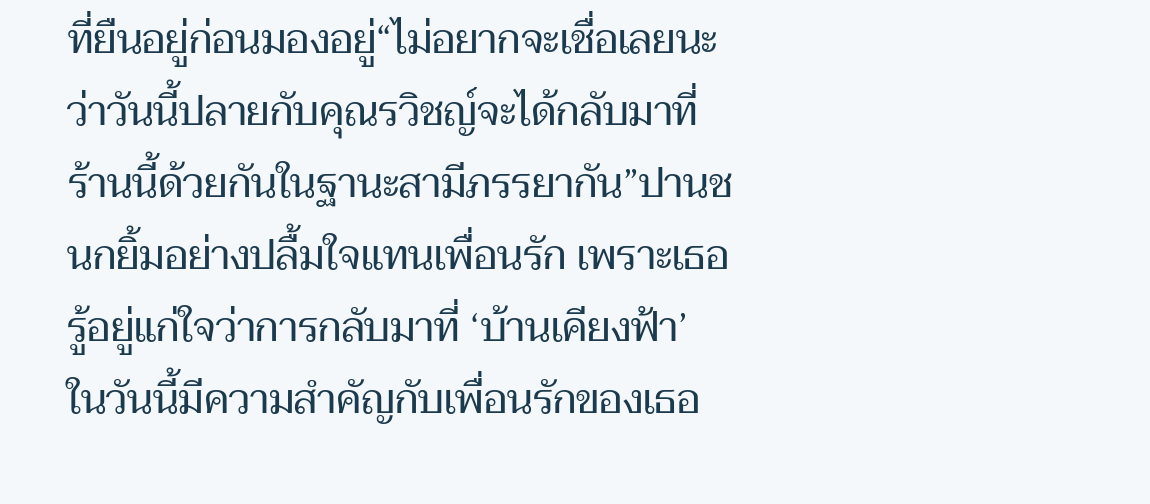ที่ยืนอยู่ก่อนมองอยู่“ไม่อยากจะเชื่อเลยนะ ว่าวันนี้ปลายกับคุณรวิชญ์จะได้กลับมาที่ร้านนี้ด้วยกันในฐานะสามีภรรยากัน”ปานชนกยิ้มอย่างปลื้มใจแทนเพื่อนรัก เพราะเธอรู้อยู่แก่ใจว่าการกลับมาที่ ‘บ้านเคียงฟ้า’ ในวันนี้มีความสำคัญกับเพื่อนรักของเธอ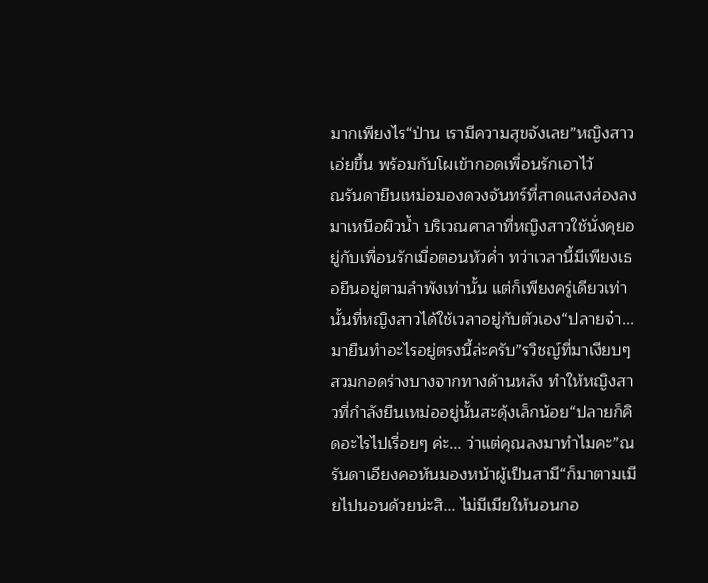มากเพียงไร“ป่าน เรามีความสุขจังเลย”หญิงสาวเอ่ยขึ้น พร้อมกับโผเข้ากอดเพื่อนรักเอาไว้
ณรันดายืนเหม่อมองดวงจันทร์ที่สาดแสงส่องลงมาเหนือผิวน้ำ บริเวณศาลาที่หญิงสาวใช้นั่งคุยอยู่กับเพื่อนรักเมื่อตอนหัวค่ำ ทว่าเวลานี้มีเพียงเธอยืนอยู่ตามลำพังเท่านั้น แต่ก็เพียงครู่เดียวเท่านั้นที่หญิงสาวได้ใช้เวลาอยู่กับตัวเอง“ปลายจ๋า... มายืนทำอะไรอยู่ตรงนี้ล่ะครับ”รวิชญ์ที่มาเงียบๆ สวมกอดร่างบางจากทางด้านหลัง ทำให้หญิงสาวที่กำลังยืนเหม่ออยู่นั้นสะดุ้งเล็กน้อย“ปลายก็คิดอะไรไปเรื่อยๆ ค่ะ... ว่าแต่คุณลงมาทำไมคะ”ณรันดาเอียงคอหันมองหน้าผู้เป็นสามี“ก็มาตามเมียไปนอนด้วยน่ะสิ... ไม่มีเมียให้นอนกอ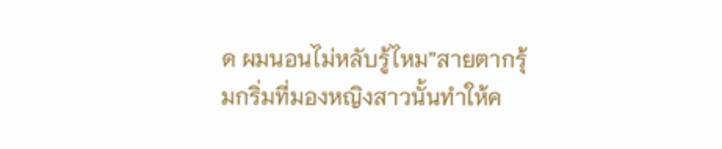ด ผมนอนไม่หลับรู้ไหม”สายตากรุ้มกริ่มที่มองหญิงสาวนั้นทำให้ค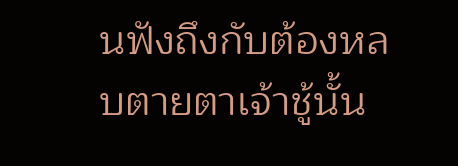นฟังถึงกับต้องหลบตายตาเจ้าชู้นั้น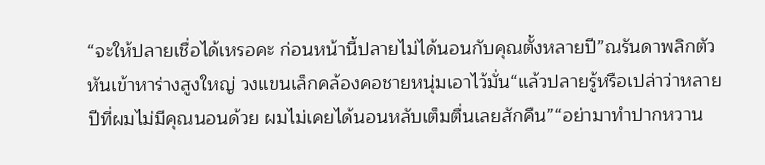“จะให้ปลายเชื่อได้เหรอคะ ก่อนหน้านี้ปลายไม่ได้นอนกับคุณตั้งหลายปี”ณรันดาพลิกตัวหันเข้าหาร่างสูงใหญ่ วงแขนเล็กคล้องคอชายหนุ่มเอาไว้มั่น“แล้วปลายรู้หรือเปล่าว่าหลายปีที่ผมไม่มีคุณนอนด้วย ผมไม่เคยได้นอนหลับเต็มตื่นเลยสักคืน”“อย่ามาทำปากหวาน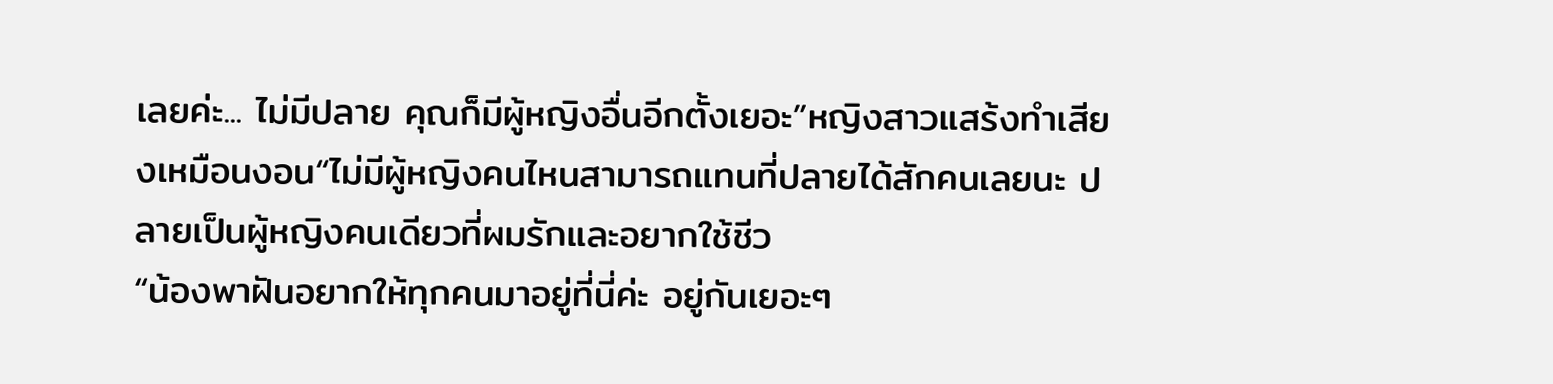เลยค่ะ... ไม่มีปลาย คุณก็มีผู้หญิงอื่นอีกตั้งเยอะ”หญิงสาวแสร้งทำเสียงเหมือนงอน“ไม่มีผู้หญิงคนไหนสามารถแทนที่ปลายได้สักคนเลยนะ ปลายเป็นผู้หญิงคนเดียวที่ผมรักและอยากใช้ชีว
“น้องพาฝันอยากให้ทุกคนมาอยู่ที่นี่ค่ะ อยู่กันเยอะๆ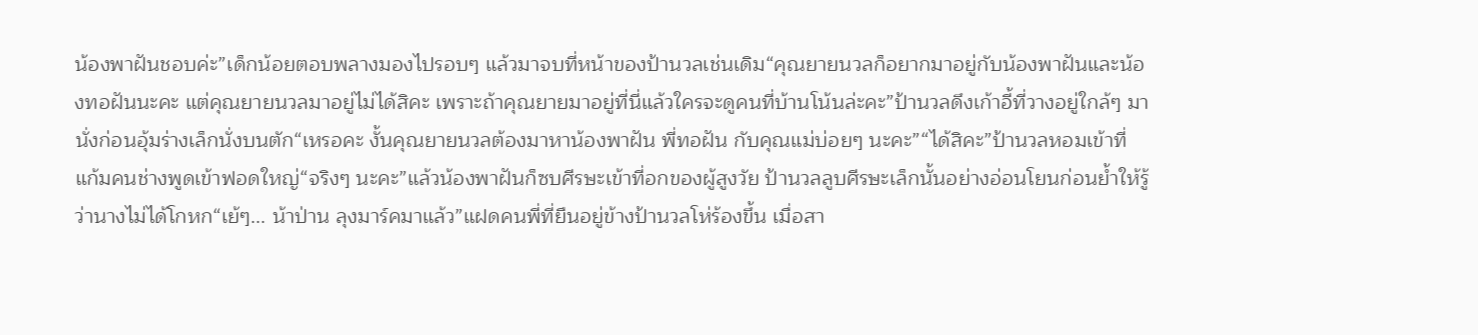น้องพาฝันชอบค่ะ”เด็กน้อยตอบพลางมองไปรอบๆ แล้วมาจบที่หน้าของป้านวลเช่นเดิม“คุณยายนวลก็อยากมาอยู่กับน้องพาฝันและน้องทอฝันนะคะ แต่คุณยายนวลมาอยู่ไม่ได้สิคะ เพราะถ้าคุณยายมาอยู่ที่นี่แล้วใครจะดูคนที่บ้านโน้นล่ะคะ”ป้านวลดึงเก้าอี้ที่วางอยู่ใกล้ๆ มานั่งก่อนอุ้มร่างเล็กนั่งบนตัก“เหรอคะ งั้นคุณยายนวลต้องมาหาน้องพาฝัน พี่ทอฝัน กับคุณแม่บ่อยๆ นะคะ”“ได้สิคะ”ป้านวลหอมเข้าที่แก้มคนช่างพูดเข้าฟอดใหญ่“จริงๆ นะคะ”แล้วน้องพาฝันก็ซบศีรษะเข้าที่อกของผู้สูงวัย ป้านวลลูบศีรษะเล็กนั้นอย่างอ่อนโยนก่อนย้ำให้รู้ว่านางไม่ได้โกหก“เย้ๆ... น้าป่าน ลุงมาร์คมาแล้ว”แฝดคนพี่ที่ยืนอยู่ข้างป้านวลโห่ร้องขึ้น เมื่อสา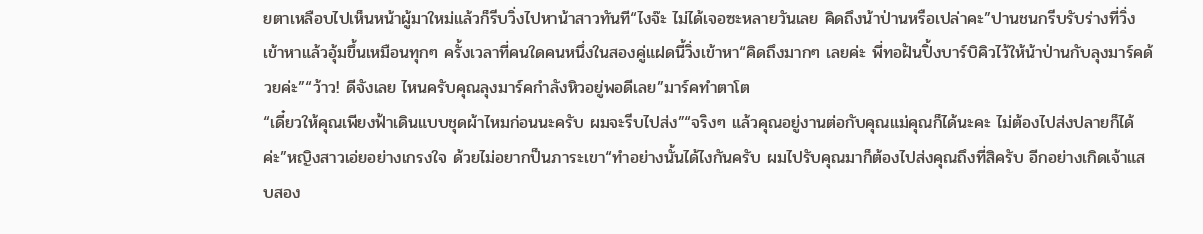ยตาเหลือบไปเห็นหน้าผู้มาใหม่แล้วก็รีบวิ่งไปหาน้าสาวทันที“ไงจ๊ะ ไม่ได้เจอซะหลายวันเลย คิดถึงน้าป่านหรือเปล่าคะ”ปานชนกรีบรับร่างที่วิ่งเข้าหาแล้วอุ้มขึ้นเหมือนทุกๆ ครั้งเวลาที่คนใดคนหนึ่งในสองคู่แฝดนี้วิ่งเข้าหา“คิดถึงมากๆ เลยค่ะ พี่ทอฝันปิ้งบาร์บิคิวไว้ให้น้าป่านกับลุงมาร์คด้วยค่ะ”“ว้าว! ดีจังเลย ไหนครับคุณลุงมาร์คกำลังหิวอยู่พอดีเลย”มาร์คทำตาโต
“เดี๋ยวให้คุณเพียงฟ้าเดินแบบชุดผ้าไหมก่อนนะครับ ผมจะรีบไปส่ง”“จริงๆ แล้วคุณอยู่งานต่อกับคุณแม่คุณก็ได้นะคะ ไม่ต้องไปส่งปลายก็ได้ค่ะ”หญิงสาวเอ่ยอย่างเกรงใจ ด้วยไม่อยากป็นภาระเขา“ทำอย่างนั้นได้ไงกันครับ ผมไปรับคุณมาก็ต้องไปส่งคุณถึงที่สิครับ อีกอย่างเกิดเจ้าแสบสอง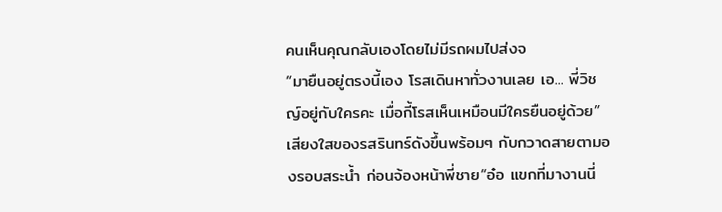คนเห็นคุณกลับเองโดยไม่มีรถผมไปส่งจ
“มายืนอยู่ตรงนี้เอง โรสเดินหาทั่วงานเลย เอ... พี่วิชญ์อยู่กับใครคะ เมื่อกี้โรสเห็นเหมือนมีใครยืนอยู่ด้วย”เสียงใสของรสรินทร์ดังขึ้นพร้อมๆ กับกวาดสายตามองรอบสระน้ำ ก่อนจ้องหน้าพี่ชาย“อ๋อ แขกที่มางานนี่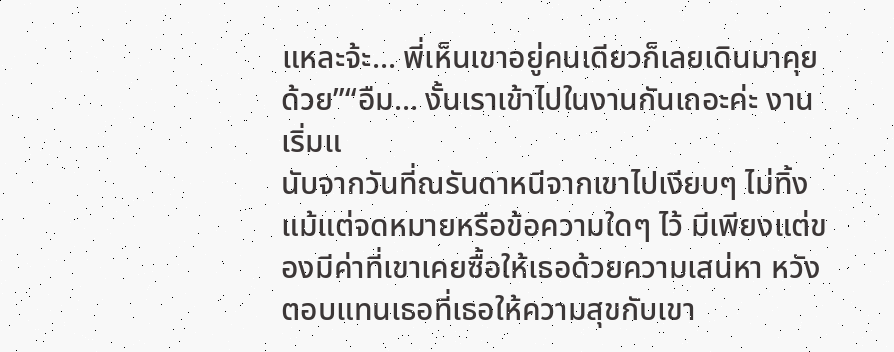แหละจ้ะ... พี่เห็นเขาอยู่คนเดียวก็เลยเดินมาคุยด้วย”“อืม... งั้นเราเข้าไปในงานกันเถอะค่ะ งานเริ่มแ
นับจากวันที่ณรันดาหนีจากเขาไปเงียบๆ ไม่ทิ้งแม้แต่จดหมายหรือข้อความใดๆ ไว้ มีเพียงแต่ของมีค่าที่เขาเคยซื้อให้เธอด้วยความเสน่หา หวังตอบแทนเธอที่เธอให้ความสุขกับเขา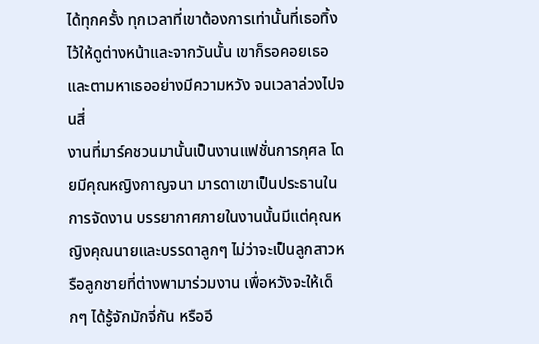ได้ทุกครั้ง ทุกเวลาที่เขาต้องการเท่านั้นที่เธอทิ้งไว้ให้ดูต่างหน้าและจากวันนั้น เขาก็รอคอยเธอและตามหาเธออย่างมีความหวัง จนเวลาล่วงไปจนสี่
งานที่มาร์คชวนมานั้นเป็นงานแฟชั่นการกุศล โดยมีคุณหญิงกาญจนา มารดาเขาเป็นประธานในการจัดงาน บรรยากาศภายในงานนั้นมีแต่คุณหญิงคุณนายและบรรดาลูกๆ ไม่ว่าจะเป็นลูกสาวหรือลูกชายที่ต่างพามาร่วมงาน เพื่อหวังจะให้เด็กๆ ได้รู้จักมักจี่กัน หรืออี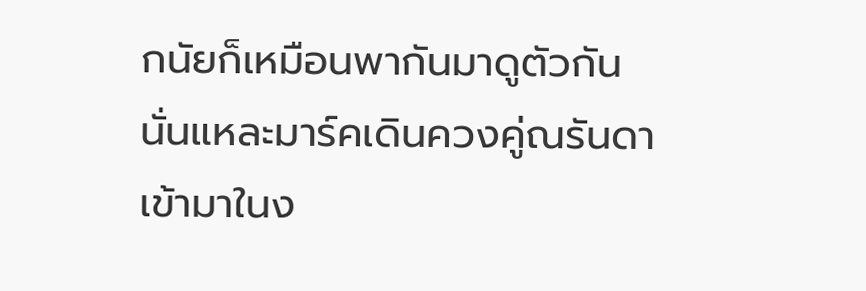กนัยก็เหมือนพากันมาดูตัวกันนั่นแหละมาร์คเดินควงคู่ณรันดาเข้ามาในง